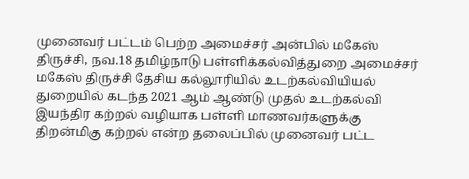முனைவர் பட்டம் பெற்ற அமைச்சர் அன்பில் மகேஸ்
திருச்சி, நவ.18 தமிழ்நாடு பள்ளிக்கல்வித்துறை அமைச்சர் மகேஸ் திருச்சி தேசிய கல்லூரியில் உடற்கல்வியியல் துறையில் கடந்த 2021 ஆம் ஆண்டு முதல் உடற்கல்வி இயந்திர கற்றல் வழியாக பள்ளி மாணவர்களுக்கு திறன்மிகு கற்றல் என்ற தலைப்பில் முனைவர் பட்ட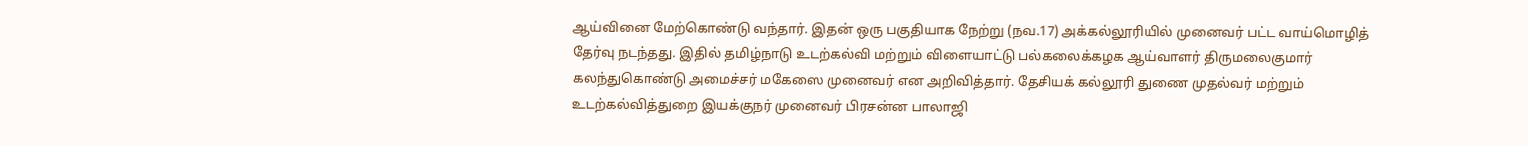ஆய்வினை மேற்கொண்டு வந்தார். இதன் ஒரு பகுதியாக நேற்று (நவ.17) அக்கல்லூரியில் முனைவர் பட்ட வாய்மொழித் தேர்வு நடந்தது. இதில் தமிழ்நாடு உடற்கல்வி மற்றும் விளையாட்டு பல்கலைக்கழக ஆய்வாளர் திருமலைகுமார் கலந்துகொண்டு அமைச்சர் மகேஸை முனைவர் என அறிவித்தார். தேசியக் கல்லூரி துணை முதல்வர் மற்றும் உடற்கல்வித்துறை இயக்குநர் முனைவர் பிரசன்ன பாலாஜி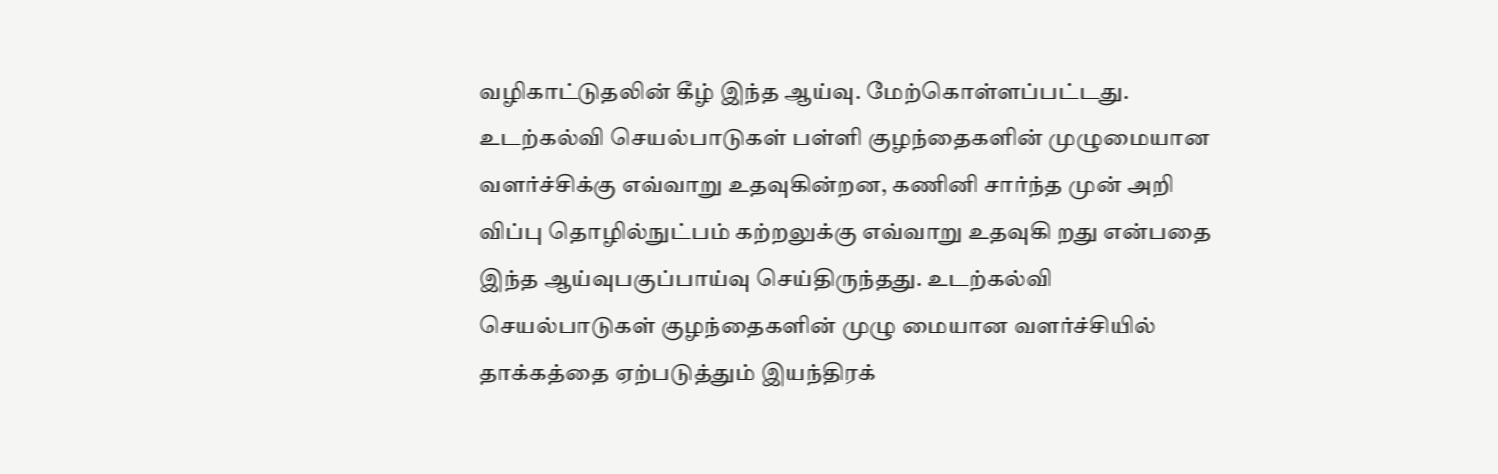வழிகாட்டுதலின் கீழ் இந்த ஆய்வு. மேற்கொள்ளப்பட்டது.
உடற்கல்வி செயல்பாடுகள் பள்ளி குழந்தைகளின் முழுமையான வளர்ச்சிக்கு எவ்வாறு உதவுகின்றன, கணினி சார்ந்த முன் அறி விப்பு தொழில்நுட்பம் கற்றலுக்கு எவ்வாறு உதவுகி றது என்பதை இந்த ஆய்வுபகுப்பாய்வு செய்திருந்தது. உடற்கல்வி செயல்பாடுகள் குழந்தைகளின் முழு மையான வளர்ச்சியில் தாக்கத்தை ஏற்படுத்தும் இயந்திரக்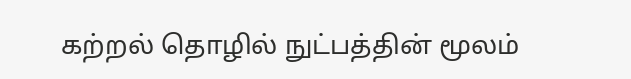கற்றல் தொழில் நுட்பத்தின் மூலம்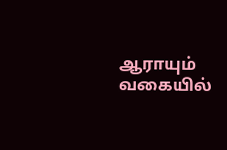ஆராயும் வகையில்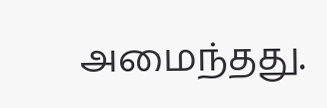அமைந்தது.